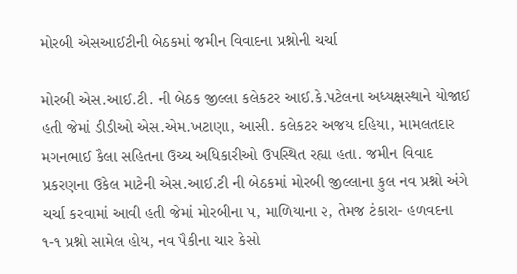મોરબી એસઆઈટીની બેઠકમાં જમીન વિવાદના પ્રશ્નોની ચર્ચા

મોરબી એસ.આઈ.ટી. ની બેઠક જીલ્લા કલેકટર આઈ.કે.પટેલના અધ્યક્ષસ્થાને યોજાઈ હતી જેમાં ડીડીઓ એસ.એમ.ખટાણા, આસી. કલેકટર અજય દહિયા, મામલતદાર મગનભાઈ કૈલા સહિતના ઉચ્ચ અધિકારીઓ ઉપસ્થિત રહ્યા હતા. જમીન વિવાદ પ્રકરણના ઉકેલ માટેની એસ.આઈ.ટી ની બેઠકમાં મોરબી જીલ્લાના કુલ નવ પ્રશ્નો અંગે ચર્ચા કરવામાં આવી હતી જેમાં મોરબીના ૫, માળિયાના ૨, તેમજ ટંકારા- હળવદના ૧-૧ પ્રશ્નો સામેલ હોય, નવ પૈકીના ચાર કેસો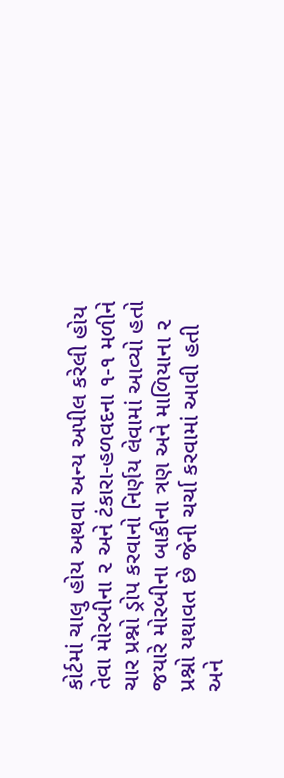કોર્ટમાં ચાલુ હોય અથવા અન્ય અપીલ કરેલી હોય તેવા મોરબીના ૨ અને ટંકારા-હળવદના ૧-૧ મળીને ચાર પ્રશ્નો ડ્રોપ કરવાનો નિર્ણય લેવામાં આવ્યો હતો જયારે મોરબીના બાકીના ત્રણ અને માળિયાના ૨ પ્રશ્નો યથાવત છે જેની ચર્ચા કરવામાં આવી હતી અને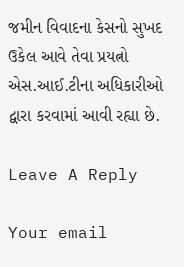જમીન વિવાદના કેસનો સુખદ ઉકેલ આવે તેવા પ્રયત્નો એસ.આઈ.ટીના અધિકારીઓ દ્વારા કરવામાં આવી રહ્યા છે.

Leave A Reply

Your email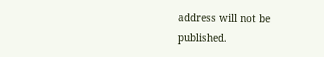address will not be published.